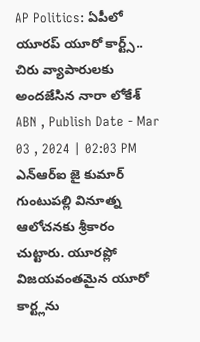AP Politics: ఏపీలో యూరప్ యూరో కార్ట్స్.. చిరు వ్యాపారులకు అందజేసిన నారా లోకేశ్
ABN , Publish Date - Mar 03 , 2024 | 02:03 PM
ఎన్ఆర్ఐ జై కుమార్ గుంటుపల్లి వినూత్న ఆలోచనకు శ్రీకారం చుట్టారు. యూరప్లో విజయవంతమైన యూరో కార్ట్లను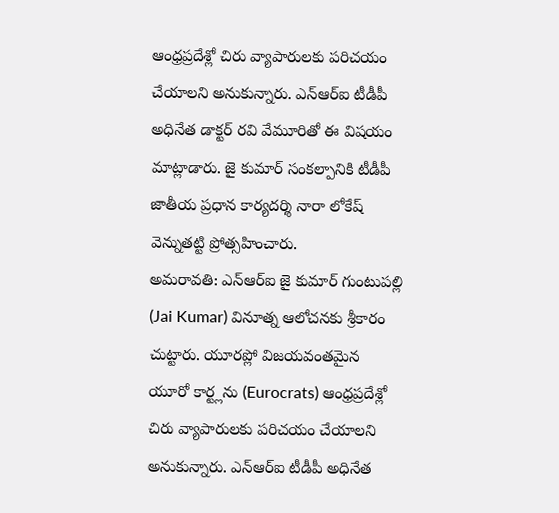ఆంధ్రప్రదేశ్లో చిరు వ్యాపారులకు పరిచయం చేయాలని అనుకున్నారు. ఎన్ఆర్ఐ టీడీపీ అధినేత డాక్టర్ రవి వేమూరితో ఈ విషయం మాట్లాడారు. జై కుమార్ సంకల్పానికి టీడీపీ జాతీయ ప్రధాన కార్యదర్శి నారా లోకేష్ వెన్నుతట్టి ప్రోత్సహించారు.
అమరావతి: ఎన్ఆర్ఐ జై కుమార్ గుంటుపల్లి (Jai Kumar) వినూత్న ఆలోచనకు శ్రీకారం చుట్టారు. యూరప్లో విజయవంతమైన యూరో కార్ట్లను (Eurocrats) ఆంధ్రప్రదేశ్లో చిరు వ్యాపారులకు పరిచయం చేయాలని అనుకున్నారు. ఎన్ఆర్ఐ టీడీపీ అధినేత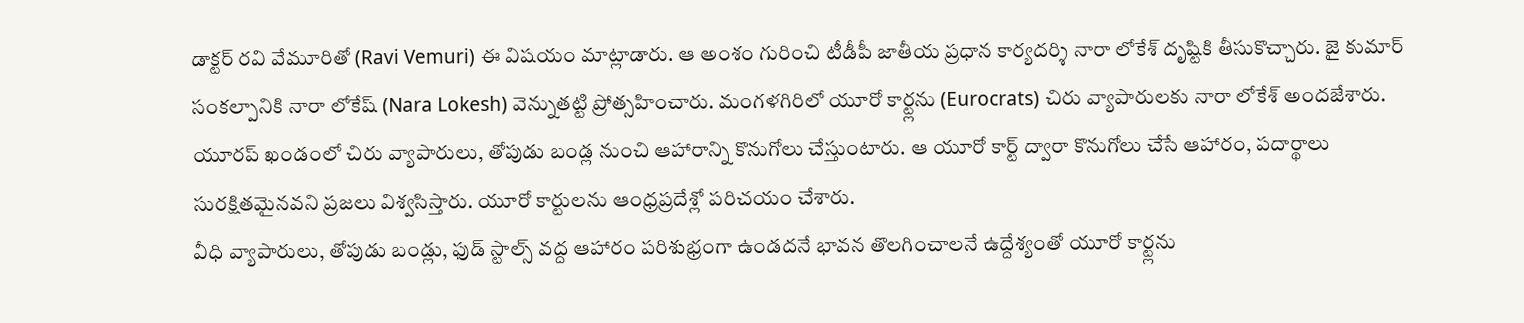డాక్టర్ రవి వేమూరితో (Ravi Vemuri) ఈ విషయం మాట్లాడారు. ఆ అంశం గురించి టీడీపీ జాతీయ ప్రధాన కార్యదర్శి నారా లోకేశ్ దృష్టికి తీసుకొచ్చారు. జై కుమార్ సంకల్పానికి నారా లోకేష్ (Nara Lokesh) వెన్నుతట్టి ప్రోత్సహించారు. మంగళగిరిలో యూరో కార్ట్లను (Eurocrats) చిరు వ్యాపారులకు నారా లోకేశ్ అందజేశారు. యూరప్ ఖండంలో చిరు వ్యాపారులు, తోపుడు బండ్ల నుంచి ఆహారాన్ని కొనుగోలు చేస్తుంటారు. ఆ యూరో కార్ట్ ద్వారా కొనుగోలు చేసే ఆహారం, పదార్థాలు సురక్షితమైనవని ప్రజలు విశ్వసిస్తారు. యూరో కార్టులను ఆంధ్రప్రదేశ్లో పరిచయం చేశారు.
వీధి వ్యాపారులు, తోపుడు బండ్లు, ఫుడ్ స్టాల్స్ వద్ద ఆహారం పరిశుభ్రంగా ఉండదనే భావన తొలగించాలనే ఉద్దేశ్యంతో యూరో కార్ట్లను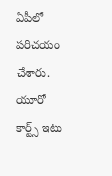ఏపీలో పరిచయం చేశారు. యూరో కార్ట్స్ ఇటు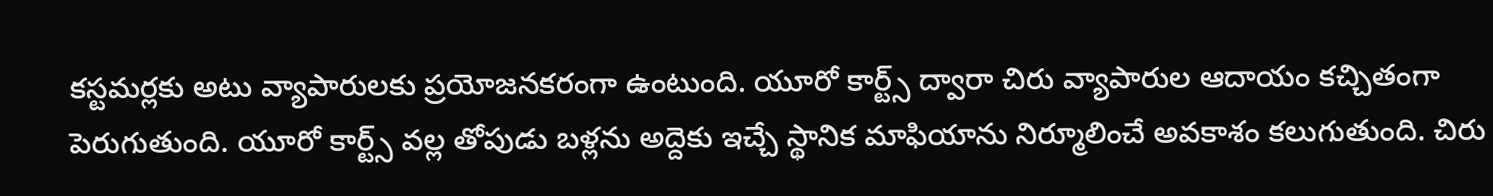కస్టమర్లకు అటు వ్యాపారులకు ప్రయోజనకరంగా ఉంటుంది. యూరో కార్ట్స్ ద్వారా చిరు వ్యాపారుల ఆదాయం కచ్చితంగా పెరుగుతుంది. యూరో కార్ట్స్ వల్ల తోపుడు బళ్లను అద్దెకు ఇచ్చే స్థానిక మాఫియాను నిర్మూలించే అవకాశం కలుగుతుంది. చిరు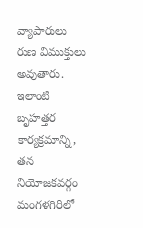వ్యాపారులు రుణ విముక్తులు అవుతారు. ఇలాంటి బృహత్తర కార్యక్రమాన్ని, తన నియోజకవర్గం మంగళగిరిలో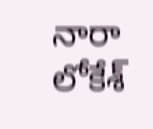నారా లోకేశ్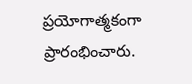ప్రయోగాత్మకంగా ప్రారంభించారు.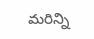మరిన్ని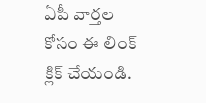ఏపీ వార్తల కోసం ఈ లింక్ క్లిక్ చేయండి.